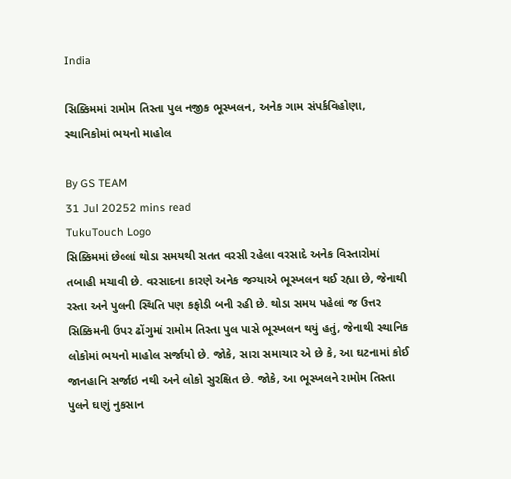India

સિક્કિમમાં રામોમ તિસ્તા પુલ નજીક ભૂસ્ખલન, અનેક ગામ સંપર્કવિહોણા, સ્થાનિકોમાં ભયનો માહોલ

By GS TEAM
31 Jul 20252 mins read
TukuTouch Logo
સિક્કિમમાં છેલ્લાં થોડા સમયથી સતત વરસી રહેલા વરસાદે અનેક વિસ્તારોમાં તબાહી મચાવી છે. વરસાદના કારણે અનેક જગ્યાએ ભૂસ્ખલન થઈ રહ્યા છે, જેનાથી રસ્તા અને પુલની સ્થિતિ પણ કફોડી બની રહી છે. થોડા સમય પહેલાં જ ઉત્તર સિક્કિમની ઉપર ઢોંગુમાં રામોમ તિસ્તા પુલ પાસે ભૂસ્ખલન થયું હતું, જેનાથી સ્થાનિક લોકોમાં ભયનો માહોલ સર્જાયો છે. જોકે, સારા સમાચાર એ છે કે, આ ઘટનામાં કોઈ જાનહાનિ સર્જાઇ નથી અને લોકો સુરક્ષિત છે. જોકે, આ ભૂસ્ખલને રામોમ તિસ્તા પુલને ઘણું નુકસાન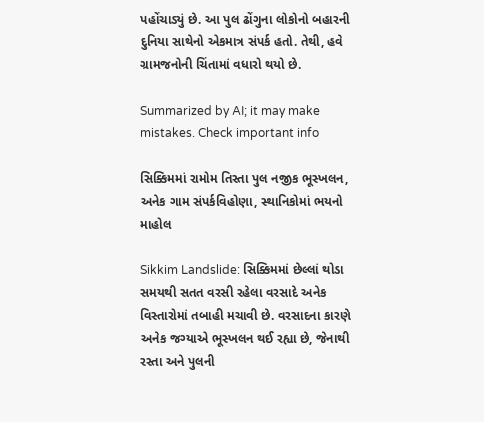પહોંચાડ્યું છે. આ પુલ ઢોંગુના લોકોનો બહારની દુનિયા સાથેનો એકમાત્ર સંપર્ક હતો. તેથી, હવે ગ્રામજનોની ચિંતામાં વધારો થયો છે.

Summarized by AI; it may make mistakes. Check important info

સિક્કિમમાં રામોમ તિસ્તા પુલ નજીક ભૂસ્ખલન, અનેક ગામ સંપર્કવિહોણા, સ્થાનિકોમાં ભયનો માહોલ

Sikkim Landslide: સિક્કિમમાં છેલ્લાં થોડા સમયથી સતત વરસી રહેલા વરસાદે અનેક વિસ્તારોમાં તબાહી મચાવી છે. વરસાદના કારણે અનેક જગ્યાએ ભૂસ્ખલન થઈ રહ્યા છે, જેનાથી રસ્તા અને પુલની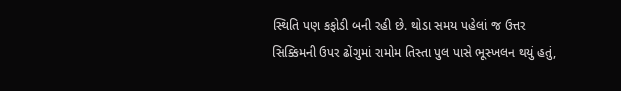સ્થિતિ પણ કફોડી બની રહી છે. થોડા સમય પહેલાં જ ઉત્તર સિક્કિમની ઉપર ઢોંગુમાં રામોમ તિસ્તા પુલ પાસે ભૂસ્ખલન થયું હતું,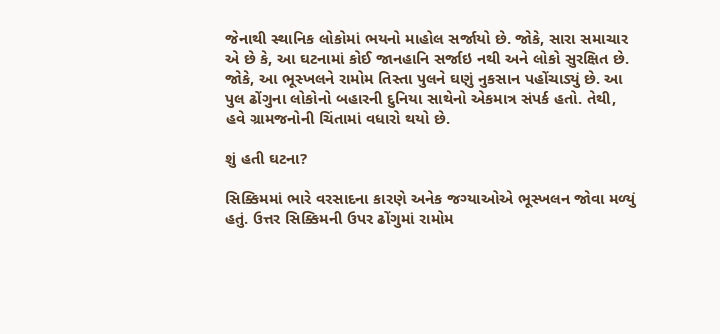જેનાથી સ્થાનિક લોકોમાં ભયનો માહોલ સર્જાયો છે. જોકે, સારા સમાચાર એ છે કે, આ ઘટનામાં કોઈ જાનહાનિ સર્જાઇ નથી અને લોકો સુરક્ષિત છે. જોકે, આ ભૂસ્ખલને રામોમ તિસ્તા પુલને ઘણું નુકસાન પહોંચાડ્યું છે. આ પુલ ઢોંગુના લોકોનો બહારની દુનિયા સાથેનો એકમાત્ર સંપર્ક હતો. તેથી, હવે ગ્રામજનોની ચિંતામાં વધારો થયો છે.

શું હતી ઘટના?

સિક્કિમમાં ભારે વરસાદના કારણે અનેક જગ્યાઓએ ભૂસ્ખલન જોવા મળ્યું હતું. ઉત્તર સિક્કિમની ઉપર ઢોંગુમાં રામોમ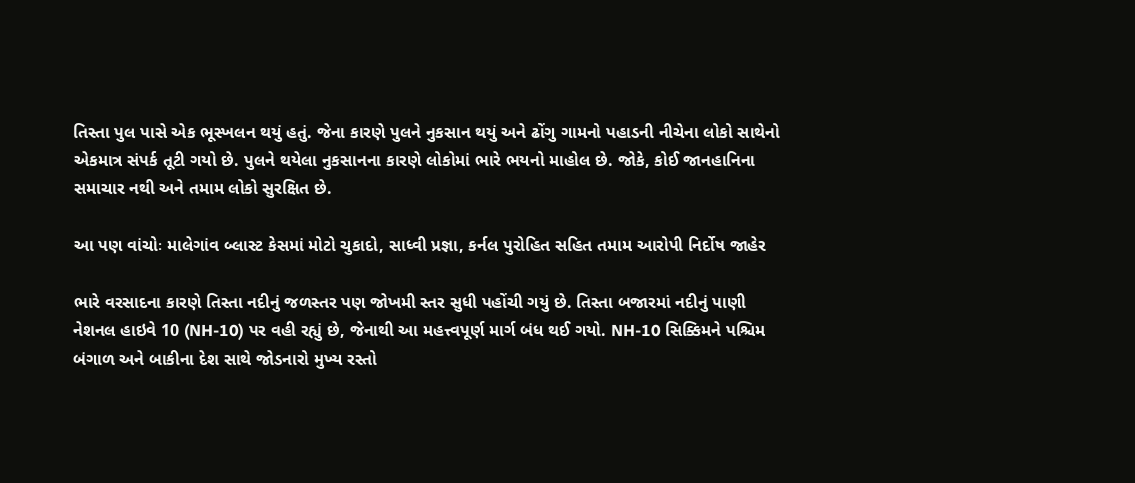તિસ્તા પુલ પાસે એક ભૂસ્ખલન થયું હતું. જેના કારણે પુલને નુકસાન થયું અને ઢોંગુ ગામનો પહાડની નીચેના લોકો સાથેનો એકમાત્ર સંપર્ક તૂટી ગયો છે. પુલને થયેલા નુકસાનના કારણે લોકોમાં ભારે ભયનો માહોલ છે. જોકે, કોઈ જાનહાનિના સમાચાર નથી અને તમામ લોકો સુરક્ષિત છે.

આ પણ વાંચોઃ માલેગાંવ બ્લાસ્ટ કેસમાં મોટો ચુકાદો, સાધ્વી પ્રજ્ઞા, કર્નલ પુરોહિત સહિત તમામ આરોપી નિર્દોષ જાહેર

ભારે વરસાદના કારણે તિસ્તા નદીનું જળસ્તર પણ જોખમી સ્તર સુધી પહોંચી ગયું છે. તિસ્તા બજારમાં નદીનું પાણી નેશનલ હાઇવે 10 (NH-10) પર વહી રહ્યું છે, જેનાથી આ મહત્ત્વપૂર્ણ માર્ગ બંધ થઈ ગયો. NH-10 સિક્કિમને પશ્ચિમ બંગાળ અને બાકીના દેશ સાથે જોડનારો મુખ્ય રસ્તો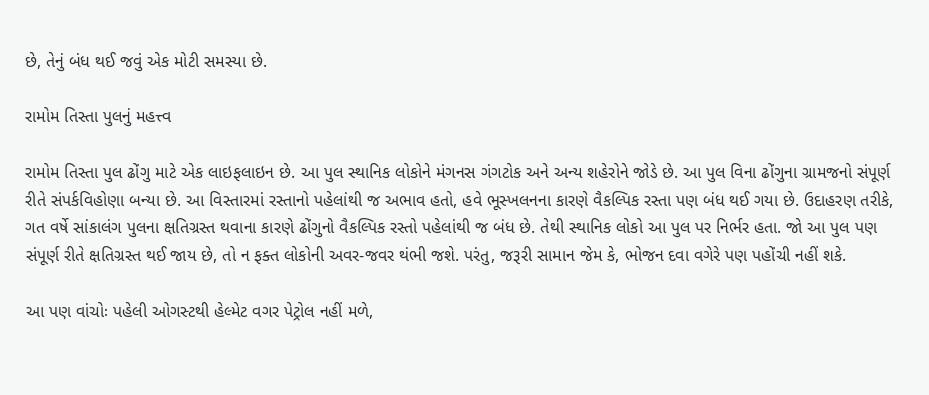છે, તેનું બંધ થઈ જવું એક મોટી સમસ્યા છે.

રામોમ તિસ્તા પુલનું મહત્ત્વ

રામોમ તિસ્તા પુલ ઢોંગુ માટે એક લાઇફલાઇન છે. આ પુલ સ્થાનિક લોકોને મંગનસ ગંગટોક અને અન્ય શહેરોને જોડે છે. આ પુલ વિના ઢોંગુના ગ્રામજનો સંપૂર્ણ રીતે સંપર્કવિહોણા બન્યા છે. આ વિસ્તારમાં રસ્તાનો પહેલાંથી જ અભાવ હતો, હવે ભૂસ્ખલનના કારણે વૈકલ્પિક રસ્તા પણ બંધ થઈ ગયા છે. ઉદાહરણ તરીકે, ગત વર્ષે સાંકાલંગ પુલના ક્ષતિગ્રસ્ત થવાના કારણે ઢોંગુનો વૈકલ્પિક રસ્તો પહેલાંથી જ બંધ છે. તેથી સ્થાનિક લોકો આ પુલ પર નિર્ભર હતા. જો આ પુલ પણ સંપૂર્ણ રીતે ક્ષતિગ્રસ્ત થઈ જાય છે, તો ન ફક્ત લોકોની અવર-જવર થંભી જશે. પરંતુ, જરૂરી સામાન જેમ કે, ભોજન દવા વગેરે પણ પહોંચી નહીં શકે.

આ પણ વાંચોઃ પહેલી ઓગસ્ટથી હેલ્મેટ વગર પેટ્રોલ નહીં મળે,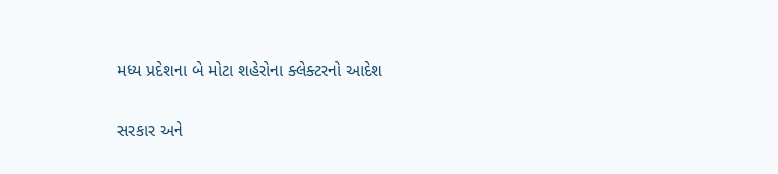મધ્ય પ્રદેશના બે મોટા શહેરોના ક્લેક્ટરનો આદેશ

સરકાર અને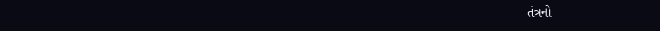તંત્રનો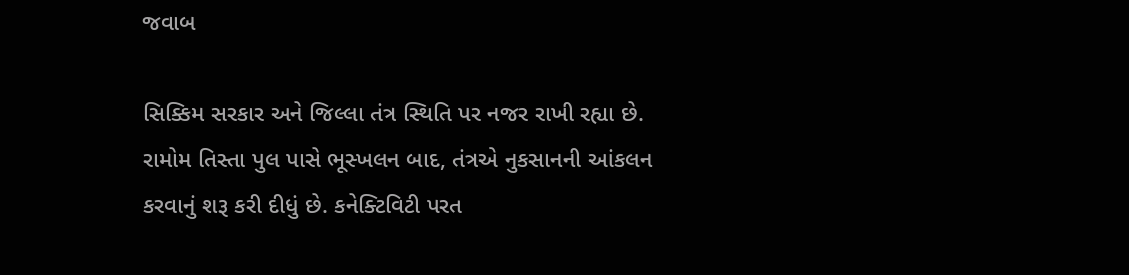જવાબ

સિક્કિમ સરકાર અને જિલ્લા તંત્ર સ્થિતિ પર નજર રાખી રહ્યા છે. રામોમ તિસ્તા પુલ પાસે ભૂસ્ખલન બાદ, તંત્રએ નુકસાનની આંકલન કરવાનું શરૂ કરી દીધું છે. કનેક્ટિવિટી પરત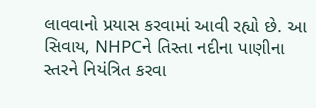લાવવાનો પ્રયાસ કરવામાં આવી રહ્યો છે. આ સિવાય, NHPCને તિસ્તા નદીના પાણીના સ્તરને નિયંત્રિત કરવા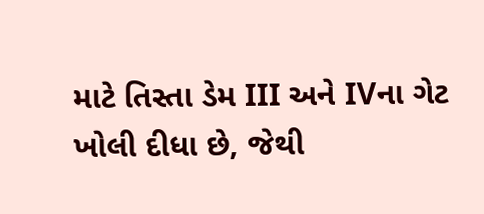માટે તિસ્તા ડેમ III અને IVના ગેટ ખોલી દીધા છે, જેથી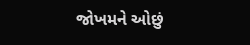જોખમને ઓછું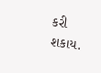કરી શકાય.